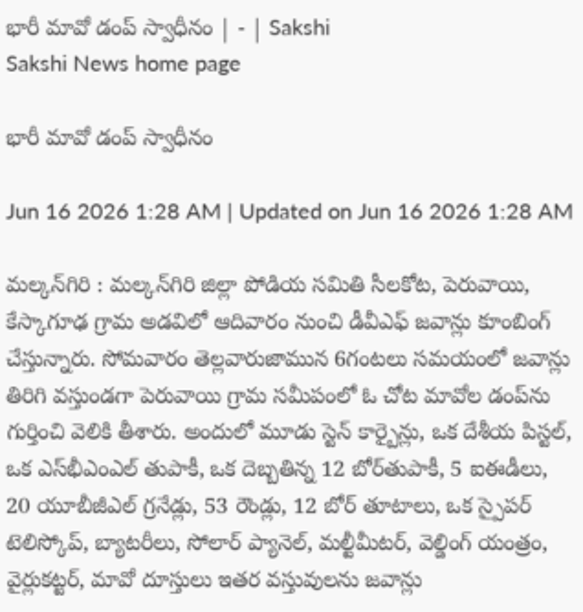భారీ మావో డంప్‌ స్వాధీనం | - | Sakshi
Sakshi News home page

భారీ మావో డంప్‌ స్వాధీనం

Jun 16 2026 1:28 AM | Updated on Jun 16 2026 1:28 AM

మల్కన్‌గిరి : మల్కన్‌గిరి జిల్లా పోడియ సమితి సీలకోట, పెరువాయి, కేస్కాగూఢ గ్రామ అడవిలో ఆదివారం నుంచి డీవీఎఫ్‌ జవాన్లు కూంబింగ్‌ చేస్తున్నారు. సోమవారం తెల్లవారుజామున 6గంటలు సమయంలో జవాన్లు తిరిగి వస్తుండగా పెరువాయి గ్రామ సమీపంలో ఓ చోట మావోల డంప్‌ను గుర్తించి వెలికి తీశారు. అందులో మూడు స్టెన్‌ కార్బైన్లు, ఒక దేశీయ పిస్టల్‌, ఒక ఎస్‌భీఎంఎల్‌ తుపాకీ, ఒక దెబ్బతిన్న 12 బోర్‌తుపాకీ, 5 ఐఈడీలు, 20 యూబీజీఎల్‌ గ్రనేడ్లు, 53 రౌండ్లు, 12 బోర్‌ తూటాలు, ఒక స్పైపర్‌ టెలిస్కోప్‌, బ్యాటరీలు, సోలార్‌ ప్యానెల్‌, మల్టీమీటర్‌, వెల్డింగ్‌ యంత్రం, వైర్లుకట్టర్‌, మావో దూస్తులు ఇతర వస్తువులను జవాన్లు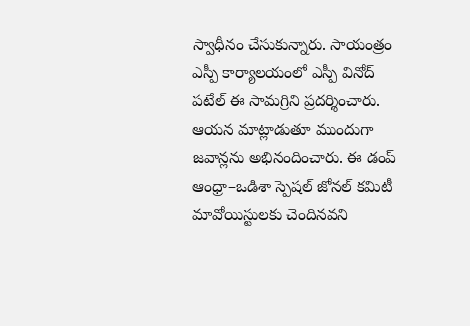స్వాధీనం చేసుకున్నారు. సాయంత్రం ఎస్పీ కార్యాలయంలో ఎస్పీ వినోద్‌ పటేల్‌ ఈ సామగ్రిని ప్రదర్శించారు. ఆయన మాట్లాడుతూ ముందుగా జవాన్లను అభినందించారు. ఈ డంప్‌ ఆంధ్రా–ఒడిశా స్పెషల్‌ జోనల్‌ కమిటీ మావోయిస్టులకు చెందినవని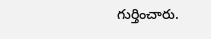గుర్తించారు.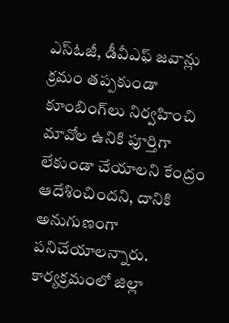ఎస్‌ఓజీ, డీవీఎఫ్‌ జవాన్లు క్రమం తప్పకుండా కూంబింగ్‌లు నిర్వహించి మావోల ఉనికి పూర్తిగా లేకుండా చేయాలని కేంద్రం ఆదేశించిందని, దానికి అనుగుణంగా పనిచేయాలన్నారు. కార్యక్రమంలో జిల్లా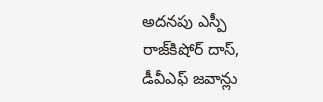అదనపు ఎస్పీ రాజ్‌కిషోర్‌ దాస్‌, డీవీఎఫ్‌ జవాన్లు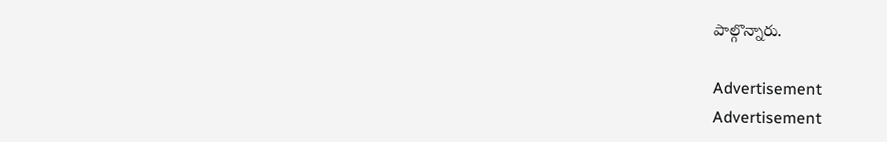పాల్గొన్నారు.

Advertisement
Advertisement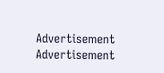Advertisement
Advertisement